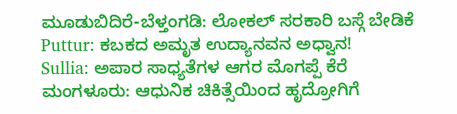ಮೂಡುಬಿದಿರೆ-ಬೆಳ್ತಂಗಡಿ: ಲೋಕಲ್ ಸರಕಾರಿ ಬಸ್ಗೆ ಬೇಡಿಕೆ
Puttur: ಕಬಕದ ಅಮೃತ ಉದ್ಯಾನವನ ಅಧ್ವಾನ!
Sullia: ಅಪಾರ ಸಾಧ್ಯತೆಗಳ ಆಗರ ಮೊಗಪ್ಪೆ ಕೆರೆ
ಮಂಗಳೂರು: ಆಧುನಿಕ ಚಿಕಿತ್ಸೆಯಿಂದ ಹೃದ್ರೋಗಿಗೆ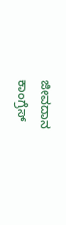ಜೀವದಾನ
ಕಾಂಗ್ರೆಸ್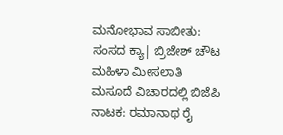ಮನೋಭಾವ ಸಾಬೀತು: ಸಂಸದ ಕ್ಯಾ| ಬ್ರಿಜೇಶ್ ಚೌಟ
ಮಹಿಳಾ ಮೀಸಲಾತಿ ಮಸೂದೆ ವಿಚಾರದಲ್ಲಿ ಬಿಜೆಪಿ ನಾಟಕ: ರಮಾನಾಥ ರೈ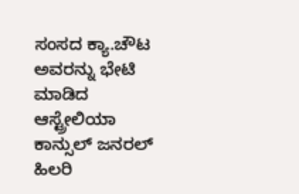ಸಂಸದ ಕ್ಯಾ.ಚೌಟ ಅವರನ್ನು ಭೇಟಿ ಮಾಡಿದ ಆಸ್ಟ್ರೇಲಿಯಾ ಕಾನ್ಸುಲ್ ಜನರಲ್ ಹಿಲರಿ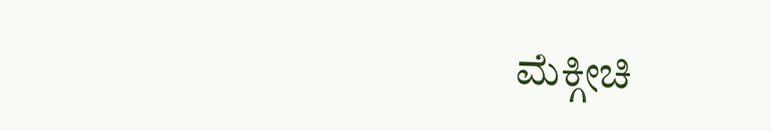ಮೆಕ್ಗೀಚಿ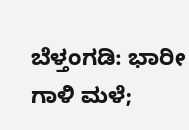ಬೆಳ್ತಂಗಡಿ: ಭಾರೀ ಗಾಳಿ ಮಳೆ;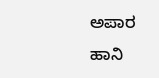ಅಪಾರ ಹಾನಿ